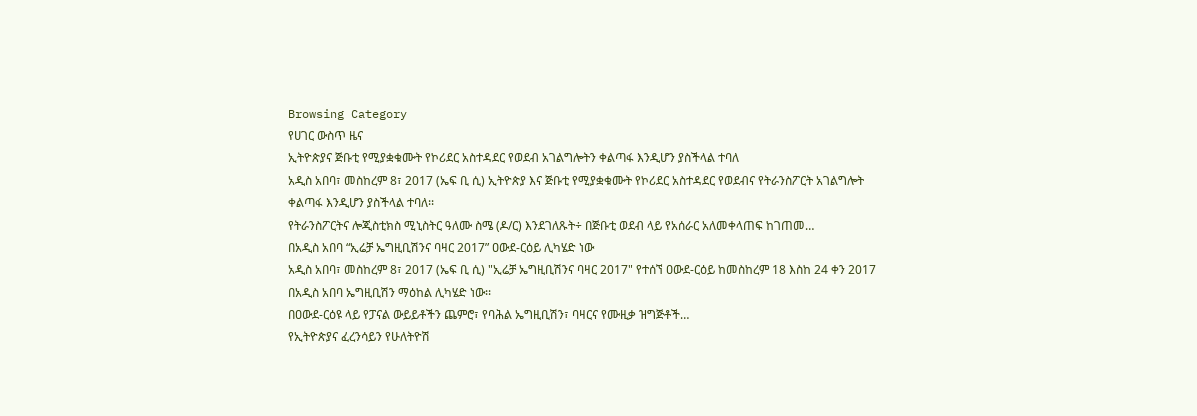Browsing Category
የሀገር ውስጥ ዜና
ኢትዮጵያና ጅቡቲ የሚያቋቁሙት የኮሪደር አስተዳደር የወደብ አገልግሎትን ቀልጣፋ እንዲሆን ያስችላል ተባለ
አዲስ አበባ፣ መስከረም 8፣ 2017 (ኤፍ ቢ ሲ) ኢትዮጵያ እና ጅቡቲ የሚያቋቁሙት የኮሪደር አስተዳደር የወደብና የትራንስፖርት አገልግሎት ቀልጣፋ እንዲሆን ያስችላል ተባለ፡፡
የትራንስፖርትና ሎጂስቲክስ ሚኒስትር ዓለሙ ስሜ (ዶ/ር) እንደገለጹት÷ በጅቡቲ ወደብ ላይ የአሰራር አለመቀላጠፍ ከገጠመ…
በአዲስ አበባ “ኢሬቻ ኤግዚቢሽንና ባዛር 2017” ዐውደ-ርዕይ ሊካሄድ ነው
አዲስ አበባ፣ መስከረም 8፣ 2017 (ኤፍ ቢ ሲ) "ኢሬቻ ኤግዚቢሽንና ባዛር 2017" የተሰኘ ዐውደ-ርዕይ ከመስከረም 18 እስከ 24 ቀን 2017 በአዲስ አበባ ኤግዚቢሽን ማዕከል ሊካሄድ ነው፡፡
በዐውደ-ርዕዩ ላይ የፓናል ውይይቶችን ጨምሮ፣ የባሕል ኤግዚቢሽን፣ ባዛርና የሙዚቃ ዝግጅቶች…
የኢትዮጵያና ፈረንሳይን የሁለትዮሽ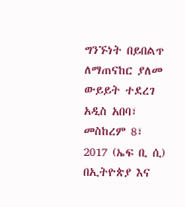ግንኙነት በይበልጥ ለማጠናከር ያለመ ውይይት ተደረገ
አዲስ አበባ፣ መስከረም 8፣ 2017 (ኤፍ ቢ ሲ) በኢትዮጵያ እና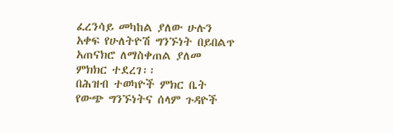ፈረንሳይ መካከል ያለው ሁሉን አቀፍ የሁለትዮሽ ግንኙነት በይበልጥ አጠናክሮ ለማስቀጠል ያለመ ምክክር ተደረገ፡፡
በሕዝብ ተወካዮች ምክር ቤት የውጭ ግንኙነትና ሰላም ጉዳዮች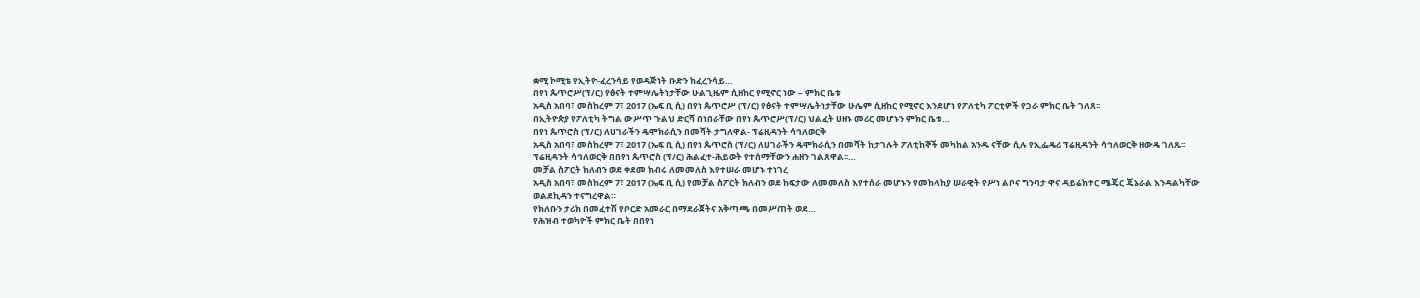ቋሚ ኮሚቴ የኢትዮ-ፈረንሳይ የወዳጅነት ቡድን ከፈረንሳይ…
በየነ ጴጥሮሥ(ፕ/ር) የፅናት ተምሣሌትነታቸው ሁልጊዜም ሲዘከር የሚኖር ነው – ምክር ቤቱ
አዲስ አበባ፣ መስከረም 7፣ 2017 (ኤፍ ቢ ሲ) በየነ ጴጥሮሥ (ፕ/ር) የፅናት ተምሣሌትነታቸው ሁሌም ሲዘከር የሚኖር እንደሆነ የፖለቲካ ፖርቲዎች የጋራ ምክር ቤት ገለጸ፡፡
በኢትዮጵያ የፖለቲካ ትግል ውሥጥ ጉልህ ድርሻ በነበራቸው በየነ ጴጥሮሥ(ፕ/ር) ህልፈት ሀዘኑ መሪር መሆኑን ምክር ቤቱ…
በየነ ጴጥሮስ (ፕ/ር) ለሀገራችን ዴሞክራሲን በመሻት ታግለዋል- ፕሬዚዳንት ሳኅለወርቅ
አዲስ አበባ፣ መስከረም 7፣ 2017 (ኤፍ ቢ ሲ) በየነ ጴጥሮስ (ፕ/ር) ለሀገራችን ዴሞክራሲን በመሻት ከታገሉት ፖለቲከኞች መካከል አንዱ ናቸው ሲሉ የኢፌዴሪ ፕሬዚዳንት ሳኅለወርቅ ዘውዴ ገለጹ፡፡
ፕሬዚዳንት ሳኅለወርቅ በበየነ ጴጥሮስ (ፕ/ር) ሕልፈተ-ሕይወት የተሰማቸውን ሐዘን ገልጸዋል፡፡…
መቻል ስፖርት ክለብን ወደ ቀደመ ክብሩ ለመመለስ እየተሠራ መሆኑ ተነገረ
አዲስ አበባ፣ መስከረም 7፣ 2017 (ኤፍ ቢ ሲ) የመቻል ስፖርት ክለብን ወደ ከፍታው ለመመለስ እየተሰራ መሆኑን የመከላከያ ሠራዊት የሥነ ልቦና ግንባታ ዋና ዳይሬክተር ሜጄር ጄኔራል እንዳልካቸው ወልደኪዳን ተናግረዋል።
የክለቡን ታሪክ በመፈተሽ የቦርድ አመራር በማደራጀትና አቅጣጫ በመሥጠት ወደ…
የሕዝብ ተወካዮች ምክር ቤት በበየነ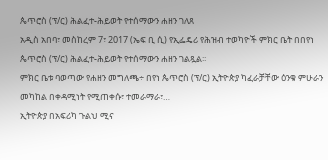ጴጥሮስ (ፕ/ር) ሕልፈተ-ሕይወት የተሰማውን ሐዘን ገለጸ
አዲስ አበባ፣ መስከረም 7፣ 2017 (ኤፍ ቢ ሲ) የኢፌዴሪ የሕዝብ ተወካዮች ምክር ቤት በበየነ ጴጥሮስ (ፕ/ር) ሕልፈተ-ሕይወት የተሰማውን ሐዘን ገልጿል፡፡
ምክር ቤቱ ባወጣው የሐዘን መግለጫ÷ በየነ ጴጥሮስ (ፕ/ር) ኢትዮጵያ ካፈራቻቸው ዕንቁ ምሁራን መካከል በቀዳሚነት የሚጠቀሱ፣ ተመራማራ፣…
ኢትዮጵያ በአፍሪካ ጉልህ ሚና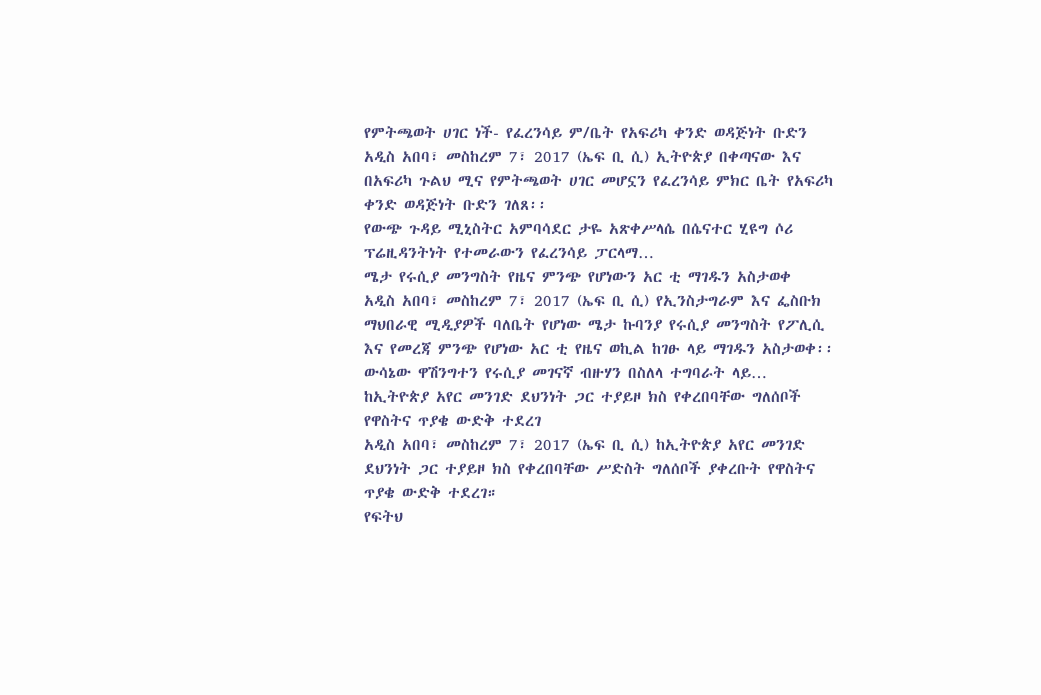የምትጫወት ሀገር ነች- የፈረንሳይ ም/ቤት የአፍሪካ ቀንድ ወዳጅነት ቡድን
አዲስ አበባ፣ መስከረም 7፣ 2017 (ኤፍ ቢ ሲ) ኢትዮጵያ በቀጣናው እና በአፍሪካ ጉልህ ሚና የምትጫወት ሀገር መሆኗን የፈረንሳይ ምክር ቤት የአፍሪካ ቀንድ ወዳጅነት ቡድን ገለጸ፡፡
የውጭ ጉዳይ ሚኒስትር አምባሳደር ታዬ አጽቀሥላሴ በሴናተር ሂዩግ ሶሪ ፕሬዚዳንትነት የተመራውን የፈረንሳይ ፓርላማ…
ሜታ የሩሲያ መንግስት የዜና ምንጭ የሆነውን አር ቲ ማገዱን አስታወቀ
አዲስ አበባ፣ መስከረም 7፣ 2017 (ኤፍ ቢ ሲ) የኢንስታግራም እና ፌስቡክ ማህበራዊ ሚዲያዎች ባለቤት የሆነው ሜታ ኩባንያ የሩሲያ መንግስት የፖሊሲ እና የመረጃ ምንጭ የሆነው አር ቲ የዜና ወኪል ከገፁ ላይ ማገዱን አስታወቀ፡፡
ውሳኔው ዋሽንግተን የሩሲያ መገናኛ ብዙሃን በስለላ ተግባራት ላይ…
ከኢትዮጵያ አየር መንገድ ደህንነት ጋር ተያይዞ ክስ የቀረበባቸው ግለሰቦች የዋስትና ጥያቄ ውድቅ ተደረገ
አዲስ አበባ፣ መስከረም 7፣ 2017 (ኤፍ ቢ ሲ) ከኢትዮጵያ አየር መንገድ ደህንነት ጋር ተያይዞ ክስ የቀረበባቸው ሥድስት ግለሰቦች ያቀረቡት የዋስትና ጥያቄ ውድቅ ተደረገ።
የፍትህ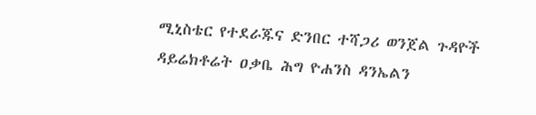ሚኒስቴር የተደራጁና ድንበር ተሻጋሪ ወንጀል ጉዳዮች ዳይሬክቶሬት ዐቃቤ ሕግ ዮሐንስ ዳንኤልን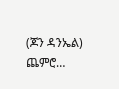(ጆን ዳንኤል) ጨምሮ…